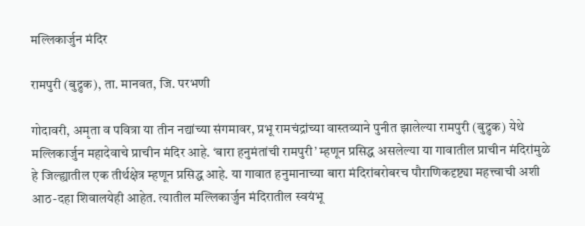मल्लिकार्जुन मंदिर

रामपुरी (बुद्रुक), ता. मानवत, जि. परभणी

गोदावरी, अमृता व पवित्रा या तीन नद्यांच्या संगमावर, प्रभू रामचंद्रांच्या वास्तव्याने पुनीत झालेल्या रामपुरी (बुद्रुक) येथे मल्लिकार्जुन महादेवाचे प्राचीन मंदिर आहे. ‘बारा हनुमंतांची रामपुरी’ म्हणून प्रसिद्ध असलेल्या या गावातील प्राचीन मंदिरांमुळे हे जिल्ह्यातील एक तीर्थक्षेत्र म्हणून प्रसिद्ध आहे. या गावात हनुमानाच्या बारा मंदिरांबरोबरच पौराणिकदृष्ट्या महत्त्वाची अशी आठ-दहा शिवालयेही आहेत. त्यातील मल्लिकार्जुन मंदिरातील स्वयंभू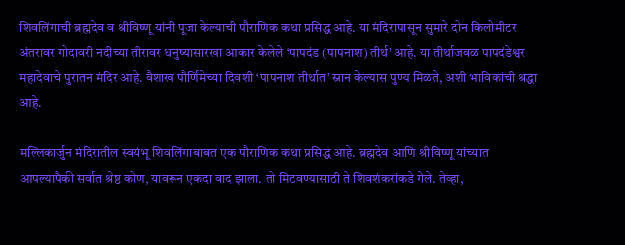शिवलिंगाची ब्रह्मदेव व श्रीविष्णू यांनी पूजा केल्याची पौराणिक कथा प्रसिद्ध आहे. या मंदिरापासून सुमारे दोन किलोमीटर अंतरावर गोदावरी नदीच्या तीरावर धनुष्यासारखा आकार केलेले ‘पापदंड (पापनाश) तीर्थ’ आहे. या तीर्थाजवळ पापदंडेश्वर महादेवाचे पुरातन मंदिर आहे. वैशाख पौर्णिमेच्या दिवशी ‘पापनाश तीर्थात’ स्नान केल्यास पुण्य मिळते, अशी भाविकांची श्रद्धा आहे.

मल्लिकार्जुन मंदिरातील स्वयंभू शिवलिंगाबाबत एक पौराणिक कथा प्रसिद्ध आहे. ब्रह्मदेव आणि श्रीविष्णू यांच्यात आपल्यापैकी सर्वात श्रेष्ठ कोण, यावरून एकदा वाद झाला. तो मिटवण्यासाठी ते शिवशंकरांकडे गेले. तेव्हा,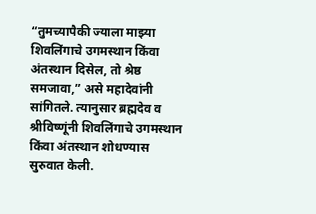“तुमच्यापैकी ज्याला माझ्या शिवलिंगाचे उगमस्थान किंवा अंतस्थान दिसेल, तो श्रेष्ठ समजावा,” असे महादेवांनी सांगितले. त्यानुसार ब्रह्मदेव व श्रीविष्णूंनी शिवलिंगाचे उगमस्थान किंवा अंतस्थान शोधण्यास सुरुवात केली.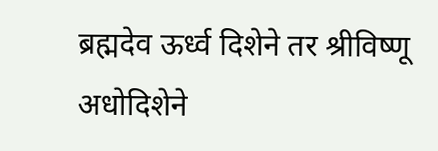ब्रह्मदेव ऊर्ध्व दिशेने तर श्रीविष्णू अधोदिशेने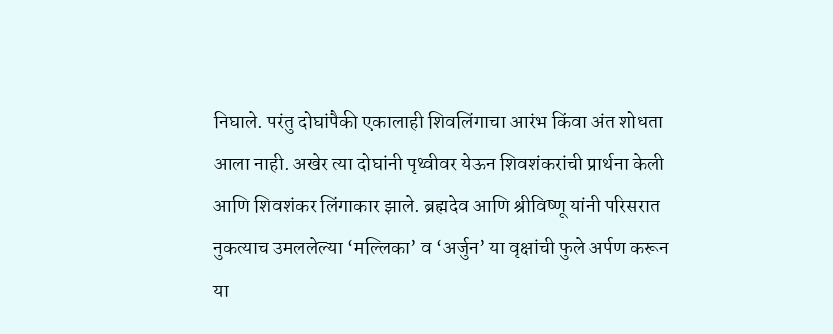निघाले. परंतु दोघांपैकी एकालाही शिवलिंगाचा आरंभ किंवा अंत शोधता आला नाही. अखेर त्या दोघांनी पृथ्वीवर येऊन शिवशंकरांची प्रार्थना केली आणि शिवशंकर लिंगाकार झाले. ब्रह्मदेव आणि श्रीविष्णू यांनी परिसरात नुकत्याच उमललेल्या ‘मल्लिका’ व ‘अर्जुन’ या वृक्षांची फुले अर्पण करून या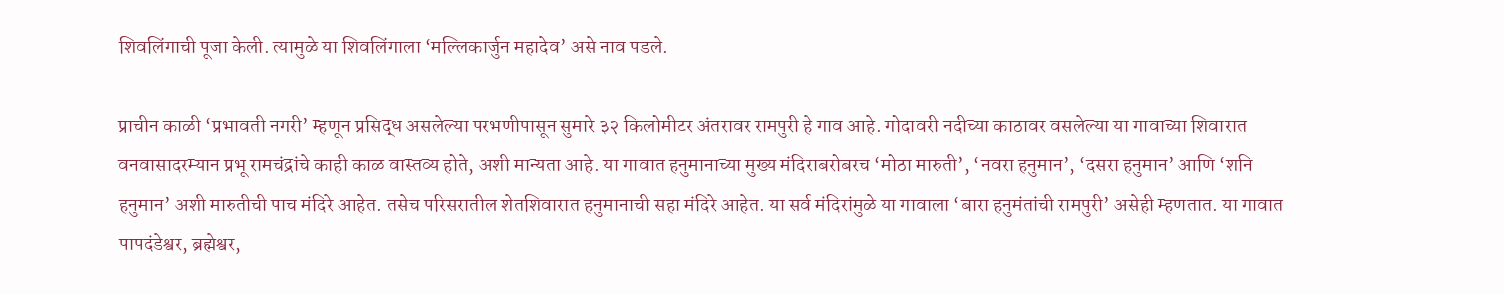शिवलिंगाची पूजा केली. त्यामुळे या शिवलिंगाला ‘मल्लिकार्जुन महादेव’ असे नाव पडले.

प्राचीन काळी ‘प्रभावती नगरी’ म्हणून प्रसिद्ध असलेल्या परभणीपासून सुमारे ३२ किलोमीटर अंतरावर रामपुरी हे गाव आहे. गोदावरी नदीच्या काठावर वसलेल्या या गावाच्या शिवारात वनवासादरम्यान प्रभू रामचंद्रांचे काही काळ वास्तव्य होते, अशी मान्यता आहे. या गावात हनुमानाच्या मुख्य मंदिराबरोबरच ‘मोठा मारुती’, ‘नवरा हनुमान’, ‘दसरा हनुमान’ आणि ‘शनि हनुमान’ अशी मारुतीची पाच मंदिरे आहेत. तसेच परिसरातील शेतशिवारात हनुमानाची सहा मंदिरे आहेत. या सर्व मंदिरांमुळे या गावाला ‘बारा हनुमंतांची रामपुरी’ असेही म्हणतात. या गावात पापदंडेश्वर, ब्रह्मेश्वर,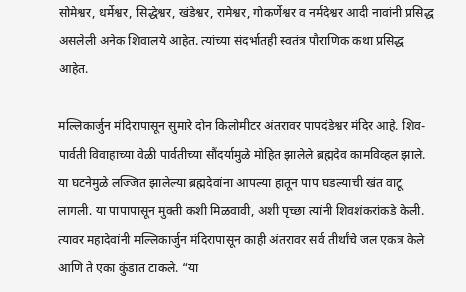सोमेश्वर, धर्मेश्वर, सिद्धेश्वर, खंडेश्वर, रामेश्वर, गोकर्णेश्वर व नर्मदेश्वर आदी नावांनी प्रसिद्ध असलेली अनेक शिवालये आहेत. त्यांच्या संदर्भातही स्वतंत्र पौराणिक कथा प्रसिद्ध आहेत.

मल्लिकार्जुन मंदिरापासून सुमारे दोन किलोमीटर अंतरावर पापदंडेश्वर मंदिर आहे. शिव-पार्वती विवाहाच्या वेळी पार्वतीच्या सौंदर्यामुळे मोहित झालेले ब्रह्मदेव कामविव्हल झाले. या घटनेमुळे लज्जित झालेल्या ब्रह्मदेवांना आपल्या हातून पाप घडल्याची खंत वाटू लागली. या पापापासून मुक्ती कशी मिळवावी, अशी पृच्छा त्यांनी शिवशंकरांकडे केली. त्यावर महादेवांनी मल्लिकार्जुन मंदिरापासून काही अंतरावर सर्व तीर्थांचे जल एकत्र केले आणि ते एका कुंडात टाकले. “या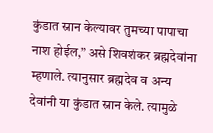कुंडात स्नान केल्यावर तुमच्या पापाचा नाश होईल,” असे शिवशंकर ब्रह्मदेवांना म्हणाले. त्यानुसार ब्रह्मदेव व अन्य देवांनी या कुंडात स्नान केले. त्यामुळे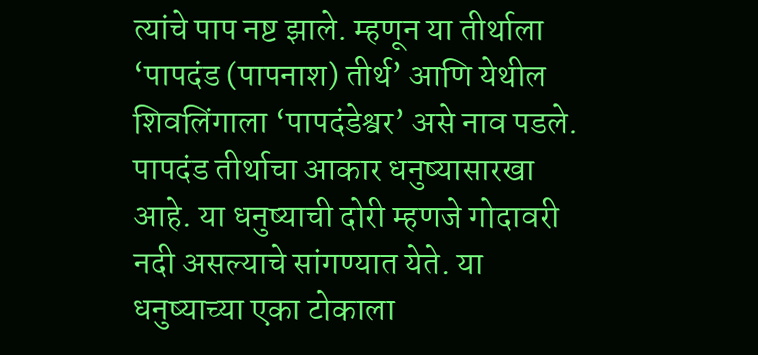त्यांचे पाप नष्ट झाले. म्हणून या तीर्थाला ‘पापदंड (पापनाश) तीर्थ’ आणि येथील शिवलिंगाला ‘पापदंडेश्वर’ असे नाव पडले. पापदंड तीर्थाचा आकार धनुष्यासारखा आहे. या धनुष्याची दोरी म्हणजे गोदावरी नदी असल्याचे सांगण्यात येते. या धनुष्याच्या एका टोकाला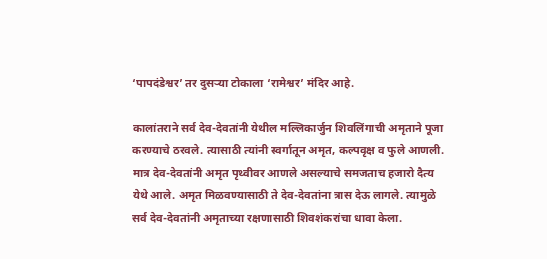‘पापदंडेश्वर’ तर दुसऱ्या टोकाला ‘रामेश्वर’ मंदिर आहे.

कालांतराने सर्व देव-देवतांनी येथील मल्लिकार्जुन शिवलिंगाची अमृताने पूजा करण्याचे ठरवले. त्यासाठी त्यांनी स्वर्गातून अमृत, कल्पवृक्ष व फुले आणली. मात्र देव-देवतांनी अमृत पृथ्वीवर आणले असल्याचे समजताच हजारो दैत्य येथे आले. अमृत मिळवण्यासाठी ते देव-देवतांना त्रास देऊ लागले. त्यामुळे सर्व देव-देवतांनी अमृताच्या रक्षणासाठी शिवशंकरांचा धावा केला.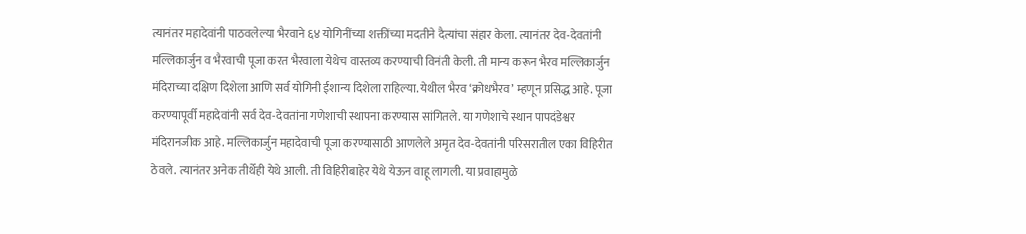त्यानंतर महादेवांनी पाठवलेल्या भैरवाने ६४ योगिनींच्या शक्तींच्या मदतीने दैत्यांचा संहार केला. त्यानंतर देव-देवतांनी मल्लिकार्जुन व भैरवाची पूजा करत भैरवाला येथेच वास्तव्य करण्याची विनंती केली. ती मान्य करून भैरव मल्लिकार्जुन मंदिराच्या दक्षिण दिशेला आणि सर्व योगिनी ईशान्य दिशेला राहिल्या. येथील भैरव ‘क्रोधभैरव’ म्हणून प्रसिद्ध आहे. पूजा करण्यापूर्वी महादेवांनी सर्व देव-देवतांना गणेशाची स्थापना करण्यास सांगितले. या गणेशाचे स्थान पापदंडेश्वर मंदिरानजीक आहे. मल्लिकार्जुन महादेवाची पूजा करण्यासाठी आणलेले अमृत देव-देवतांनी परिसरातील एका विहिरीत ठेवले. त्यानंतर अनेक तीर्थेही येथे आली. ती विहिरीबाहेर येथे येऊन वाहू लागली. या प्रवाहामुळे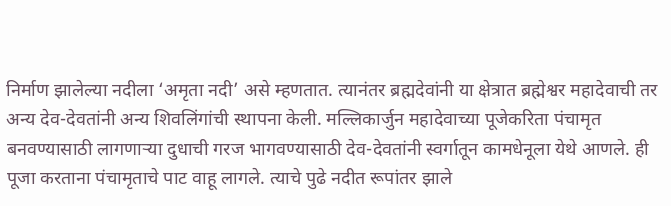निर्माण झालेल्या नदीला ‘अमृता नदी’ असे म्हणतात. त्यानंतर ब्रह्मदेवांनी या क्षेत्रात ब्रह्मेश्वर महादेवाची तर अन्य देव-देवतांनी अन्य शिवलिंगांची स्थापना केली. मल्लिकार्जुन महादेवाच्या पूजेकरिता पंचामृत बनवण्यासाठी लागणाऱ्या दुधाची गरज भागवण्यासाठी देव-देवतांनी स्वर्गातून कामधेनूला येथे आणले. ही पूजा करताना पंचामृताचे पाट वाहू लागले. त्याचे पुढे नदीत रूपांतर झाले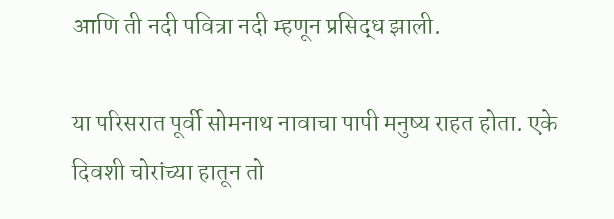आणि ती नदी पवित्रा नदी म्हणून प्रसिद्ध झाली.

या परिसरात पूर्वी सोमनाथ नावाचा पापी मनुष्य राहत होता. एके दिवशी चोरांच्या हातून तो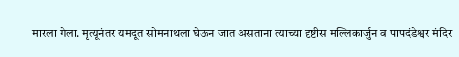मारला गेला. मृत्यूनंतर यमदूत सोमनाथला घेऊन जात असताना त्याच्या दृष्टीस मल्लिकार्जुन व पापदंडेश्वर मंदिर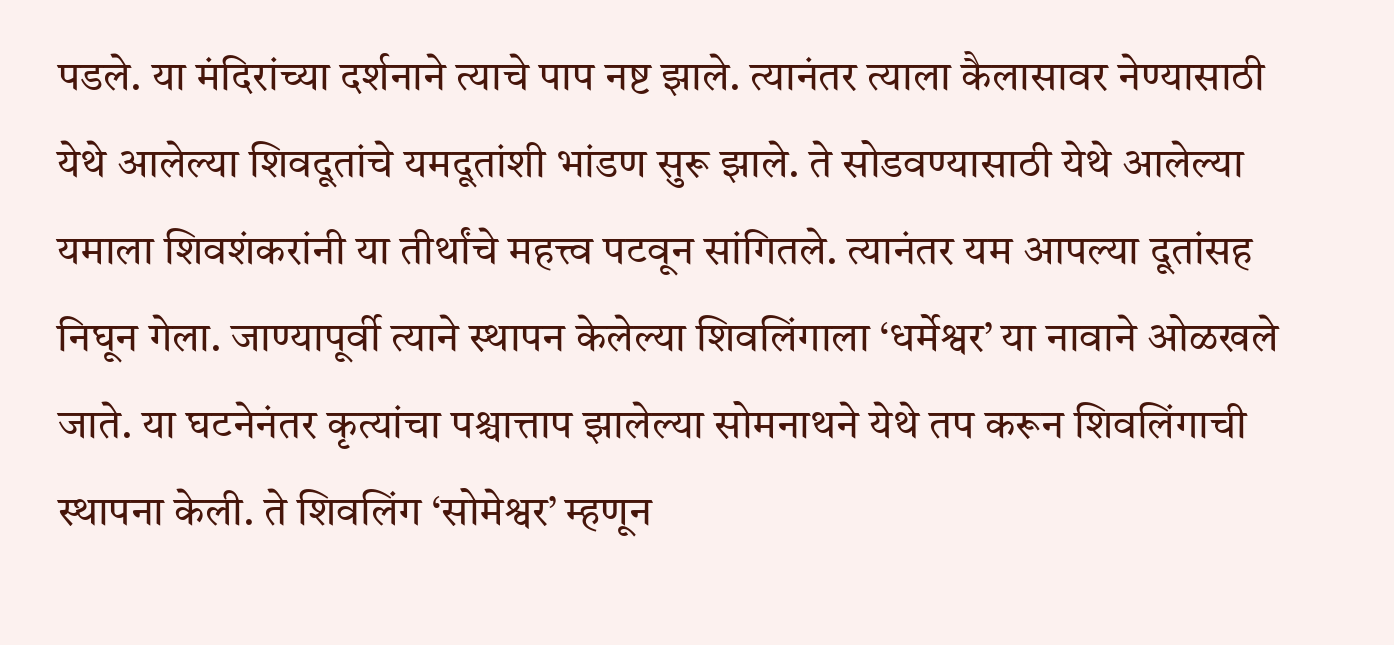पडले. या मंदिरांच्या दर्शनाने त्याचे पाप नष्ट झाले. त्यानंतर त्याला कैलासावर नेण्यासाठी येथे आलेल्या शिवदूतांचे यमदूतांशी भांडण सुरू झाले. ते सोडवण्यासाठी येथे आलेल्या यमाला शिवशंकरांनी या तीर्थांचे महत्त्व पटवून सांगितले. त्यानंतर यम आपल्या दूतांसह निघून गेला. जाण्यापूर्वी त्याने स्थापन केलेल्या शिवलिंगाला ‘धर्मेश्वर’ या नावाने ओळखले जाते. या घटनेनंतर कृत्यांचा पश्चात्ताप झालेल्या सोमनाथने येथे तप करून शिवलिंगाची स्थापना केली. ते शिवलिंग ‘सोमेश्वर’ म्हणून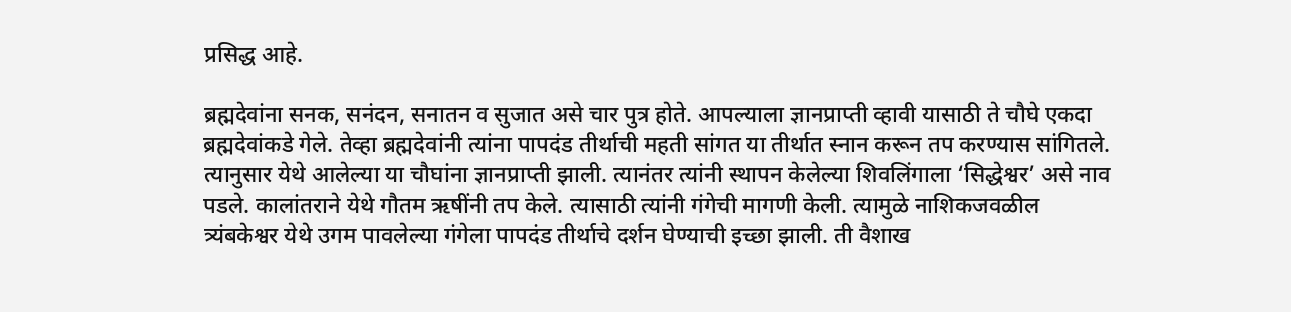प्रसिद्ध आहे.

ब्रह्मदेवांना सनक, सनंदन, सनातन व सुजात असे चार पुत्र होते. आपल्याला ज्ञानप्राप्ती व्हावी यासाठी ते चौघे एकदा ब्रह्मदेवांकडे गेले. तेव्हा ब्रह्मदेवांनी त्यांना पापदंड तीर्थाची महती सांगत या तीर्थात स्नान करून तप करण्यास सांगितले. त्यानुसार येथे आलेल्या या चौघांना ज्ञानप्राप्ती झाली. त्यानंतर त्यांनी स्थापन केलेल्या शिवलिंगाला ‘सिद्धेश्वर’ असे नाव पडले. कालांतराने येथे गौतम ऋषींनी तप केले. त्यासाठी त्यांनी गंगेची मागणी केली. त्यामुळे नाशिकजवळील त्र्यंबकेश्वर येथे उगम पावलेल्या गंगेला पापदंड तीर्थाचे दर्शन घेण्याची इच्छा झाली. ती वैशाख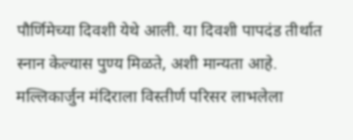पौर्णिमेच्या दिवशी येथे आली. या दिवशी पापदंड तीर्थात स्नान केल्यास पुण्य मिळते, अशी मान्यता आहे. मल्लिकार्जुन मंदिराला विस्तीर्ण परिसर लाभलेला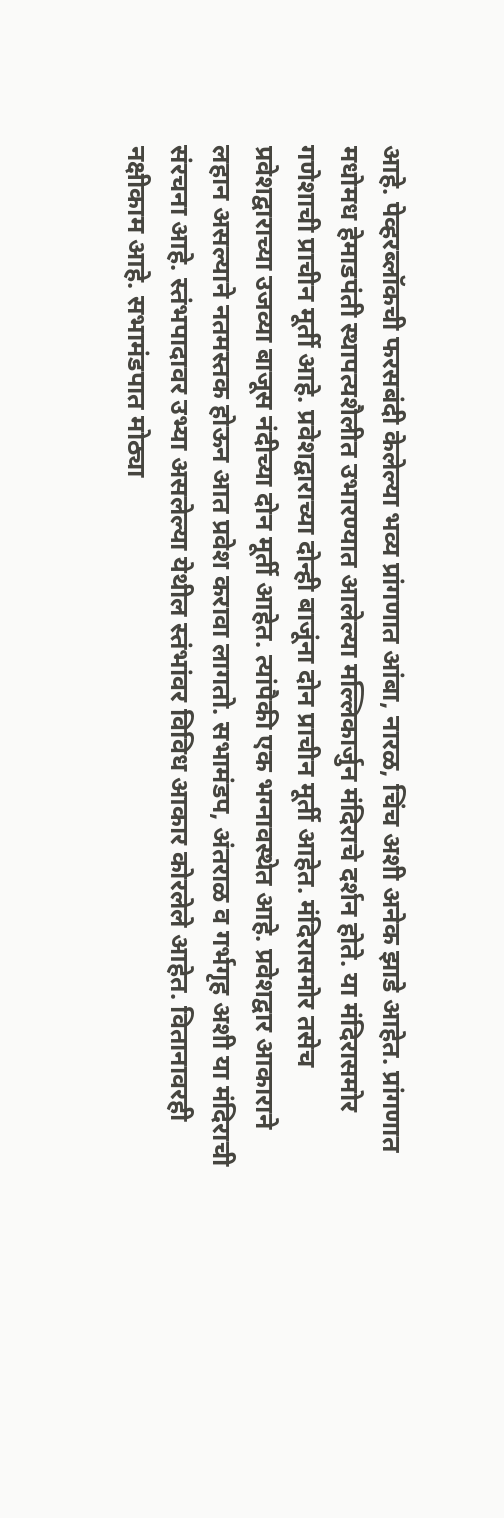आहे. पेव्हरब्लॉकची फरसबंदी केलेल्या भव्य प्रांगणात आंबा, नारळ, चिंच अशी अनेक झाडे आहेत. प्रांगणात मधोमध हेमाडपंती स्थापत्यशैलीत उभारण्यात आलेल्या मल्लिकार्जुन मंदिराचे दर्शन होते. या मंदिरासमोर गणेशाची प्राचीन मूर्ती आहे. प्रवेशद्वाराच्या दोन्ही बाजूंना दोन प्राचीन मूर्ती आहेत. मंदिरासमोर तसेच प्रवेशद्वाराच्या उजव्या बाजूस नंदीच्या दोन मूर्ती आहेत. त्यांपैकी एक भग्नावस्थेत आहे. प्रवेशद्वार आकाराने लहान असल्याने नतमस्तक होऊन आत प्रवेश करावा लागतो. सभामंडप, अंतराळ व गर्भगृह अशी या मंदिराची संरचना आहे. स्तंभपादावर उभ्या असलेल्या येथील स्तंभांवर विविध आकार कोरलेले आहेत. वितानावरही नक्षीकाम आहे. सभामंडपात मोठ्या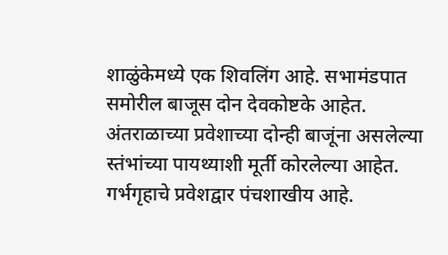शाळुंकेमध्ये एक शिवलिंग आहे. सभामंडपात समोरील बाजूस दोन देवकोष्टके आहेत. अंतराळाच्या प्रवेशाच्या दोन्ही बाजूंना असलेल्या स्तंभांच्या पायथ्याशी मूर्ती कोरलेल्या आहेत. गर्भगृहाचे प्रवेशद्वार पंचशाखीय आहे.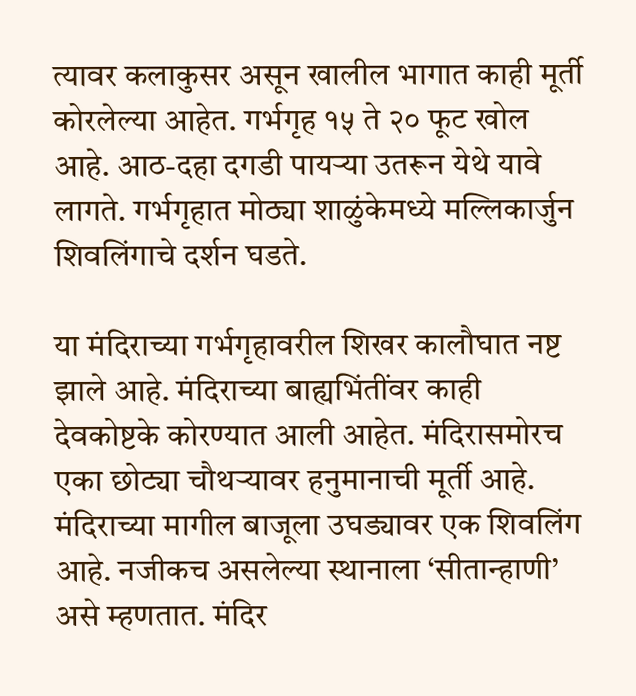त्यावर कलाकुसर असून खालील भागात काही मूर्ती कोरलेल्या आहेत. गर्भगृह १५ ते २० फूट खोल आहे. आठ-दहा दगडी पायऱ्या उतरून येथे यावे लागते. गर्भगृहात मोठ्या शाळुंकेमध्ये मल्लिकार्जुन शिवलिंगाचे दर्शन घडते.

या मंदिराच्या गर्भगृहावरील शिखर कालौघात नष्ट झाले आहे. मंदिराच्या बाह्यभिंतींवर काही देवकोष्टके कोरण्यात आली आहेत. मंदिरासमोरच एका छोट्या चौथऱ्यावर हनुमानाची मूर्ती आहे. मंदिराच्या मागील बाजूला उघड्यावर एक शिवलिंग आहे. नजीकच असलेल्या स्थानाला ‘सीतान्हाणी’ असे म्हणतात. मंदिर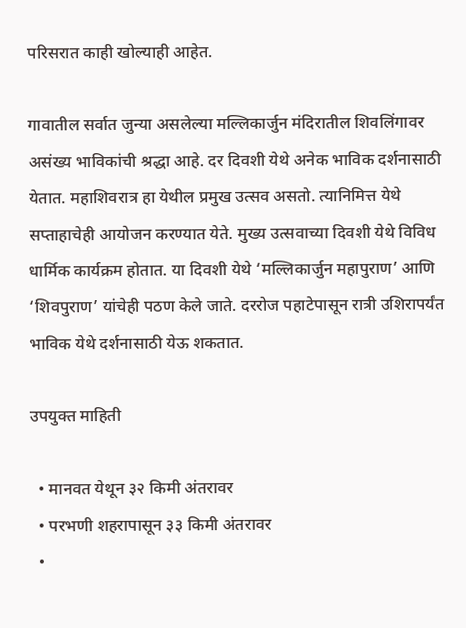परिसरात काही खोल्याही आहेत.

गावातील सर्वात जुन्या असलेल्या मल्लिकार्जुन मंदिरातील शिवलिंगावर असंख्य भाविकांची श्रद्धा आहे. दर दिवशी येथे अनेक भाविक दर्शनासाठी येतात. महाशिवरात्र हा येथील प्रमुख उत्सव असतो. त्यानिमित्त येथे सप्ताहाचेही आयोजन करण्यात येते. मुख्य उत्सवाच्या दिवशी येथे विविध धार्मिक कार्यक्रम होतात. या दिवशी येथे ‘मल्लिकार्जुन महापुराण’ आणि ‘शिवपुराण’ यांचेही पठण केले जाते. दररोज पहाटेपासून रात्री उशिरापर्यंत भाविक येथे दर्शनासाठी येऊ शकतात.

उपयुक्त माहिती

  • मानवत येथून ३२ किमी अंतरावर
  • परभणी शहरापासून ३३ किमी अंतरावर
  •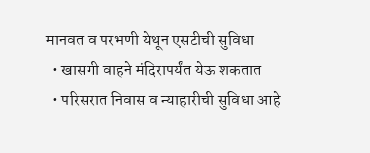मानवत व परभणी येथून एसटीची सुविधा
  • खासगी वाहने मंदिरापर्यंत येऊ शकतात
  • परिसरात निवास व न्याहारीची सुविधा आहे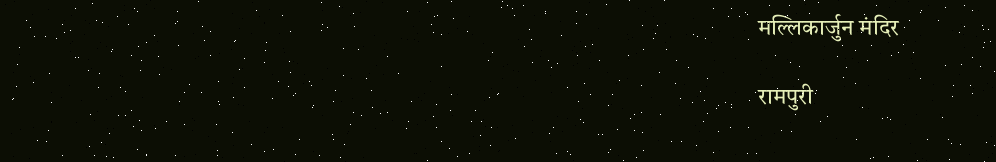मल्लिकार्जुन मंदिर

रामपुरी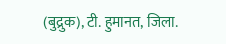(बुद्रुक), टी. हुमानत, जिला.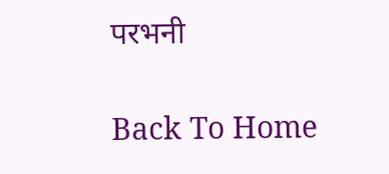परभनी

Back To Home